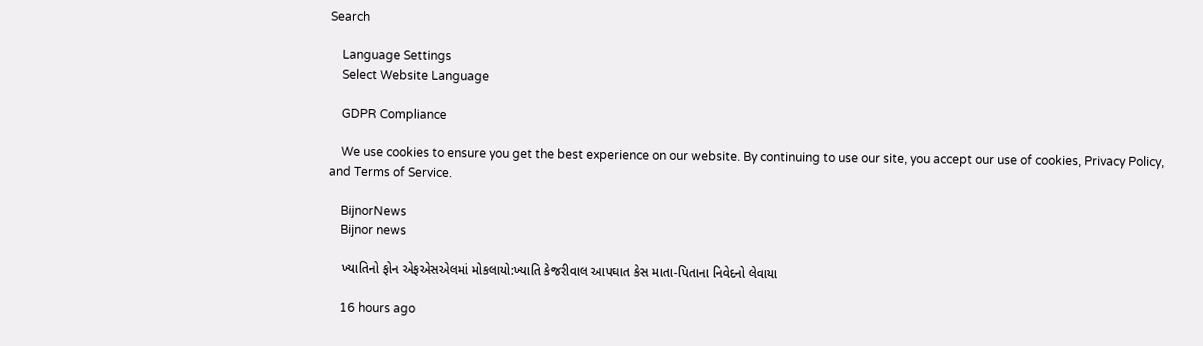Search

    Language Settings
    Select Website Language

    GDPR Compliance

    We use cookies to ensure you get the best experience on our website. By continuing to use our site, you accept our use of cookies, Privacy Policy, and Terms of Service.

    BijnorNews
    Bijnor news

    ખ્યાતિનો ફોન એફએસએલમાં મોકલાયો:ખ્યાતિ કેજરીવાલ આપઘાત કેસ માતા-પિતાના નિવેદનો લેવાયા

    16 hours ago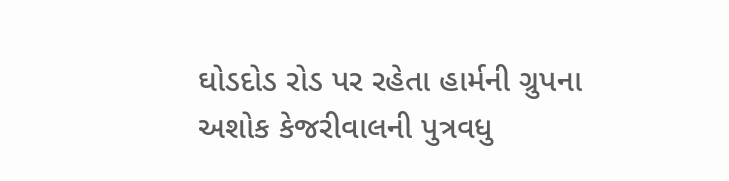ઘોડદોડ રોડ પર રહેતા હાર્મની ગ્રુપના અશોક કેજરીવાલની પુત્રવધુ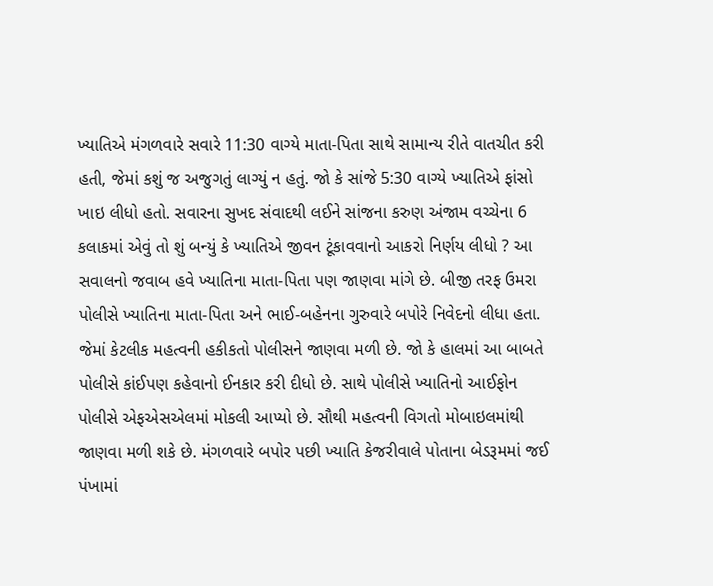ખ્યાતિએ મંગળવારે સવારે 11:30 વાગ્યે માતા-પિતા સાથે સામાન્ય રીતે વાતચીત કરી હતી, જેમાં કશું જ અજુગતું લાગ્યું ન હતું. જો કે સાંજે 5:30 વાગ્યે ખ્યાતિએ ફાંસો ખાઇ લીધો હતો. સવારના સુખદ સંવાદથી લઈને સાંજના કરુણ અંજામ વચ્ચેના 6 કલાકમાં એવું તો શું બન્યું કે ખ્યાતિએ જીવન ટૂંકાવવાનો આકરો નિર્ણય લીધો ? આ સવાલનો જવાબ હવે ખ્યાતિના માતા-પિતા પણ જાણવા માંગે છે. બીજી તરફ ઉમરા પોલીસે ખ્યાતિના માતા-પિતા અને ભાઈ-બહેનના ગુરુવારે બપોરે નિવેદનો લીધા હતા. જેમાં કેટલીક મહત્વની હકીકતો પોલીસને જાણવા મળી છે. જો કે હાલમાં આ બાબતે પોલીસે કાંઈપણ કહેવાનો ઈનકાર કરી દીધો છે. સાથે પોલીસે ખ્યાતિનો આઈફોન પોલીસે એફએસએલમાં મોકલી આપ્યો છે. સૌથી મહત્વની વિગતો મોબાઇલમાંથી જાણવા મળી શકે છે. મંગળવારે બપોર પછી ખ્યાતિ કેજરીવાલે પોતાના બેડરૂમમાં જઈ પંખામાં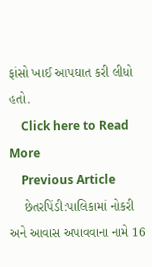ફાંસો ખાઈ આપઘાત કરી લીધો હતો.
    Click here to Read More
    Previous Article
    છેતરપિંડી:પાલિકામાં નોકરી અને આવાસ અપાવવાના નામે 16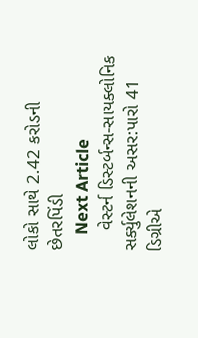લોકો સાથે 2.42 કરોડની છેતરપિંડી
    Next Article
    વેસ્ટર્ન ડિસ્ટર્બન્સ-સાયક્લોનિક સર્ક્યુલેશનની અસર:પારો 41 ડિગ્રીએ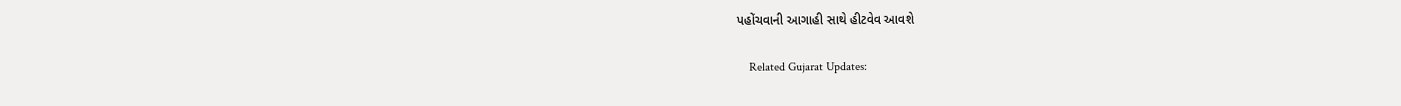પહોંચવાની આગાહી સાથે હીટવેવ આવશે

    Related Gujarat Updates: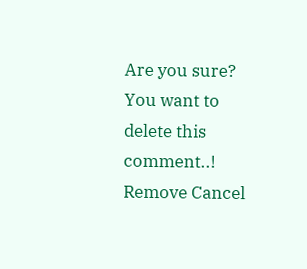Are you sure? You want to delete this comment..! Remove Cancel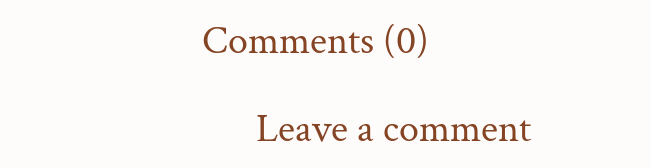Comments (0)

      Leave a comment